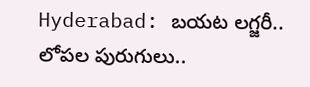Hyderabad: బయట లగ్జరీ.. లోపల పురుగులు..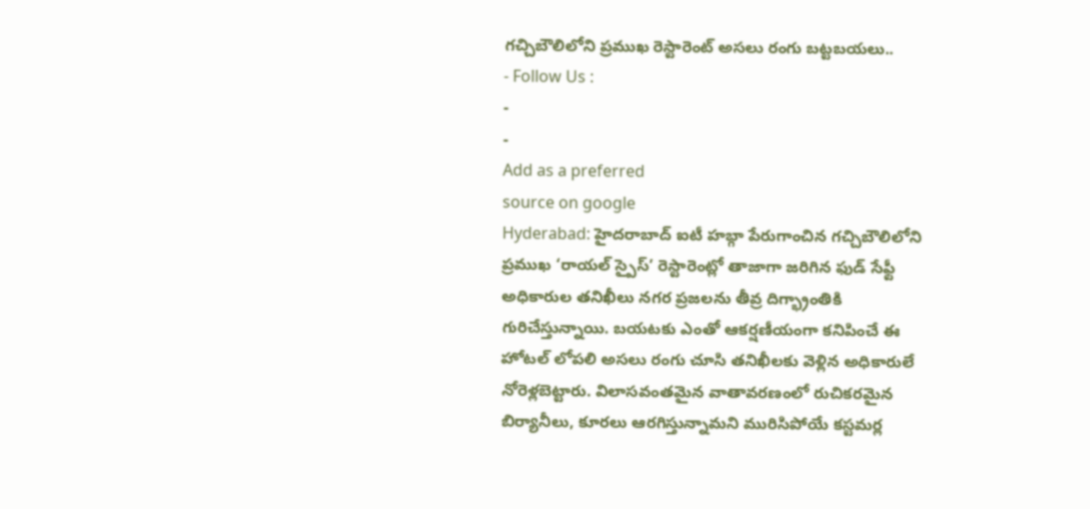గచ్చిబౌలిలోని ప్రముఖ రెస్టారెంట్ అసలు రంగు బట్టబయలు..
- Follow Us :
-
-
Add as a preferred
source on google
Hyderabad: హైదరాబాద్ ఐటీ హబ్గా పేరుగాంచిన గచ్చిబౌలిలోని ప్రముఖ ‘రాయల్ స్పైస్’ రెస్టారెంట్లో తాజాగా జరిగిన ఫుడ్ సేఫ్టీ అధికారుల తనిఖీలు నగర ప్రజలను తీవ్ర దిగ్భ్రాంతికి గురిచేస్తున్నాయి. బయటకు ఎంతో ఆకర్షణీయంగా కనిపించే ఈ హోటల్ లోపలి అసలు రంగు చూసి తనిఖీలకు వెళ్లిన అధికారులే నోరెళ్లబెట్టారు. విలాసవంతమైన వాతావరణంలో రుచికరమైన బిర్యానీలు, కూరలు ఆరగిస్తున్నామని మురిసిపోయే కస్టమర్ల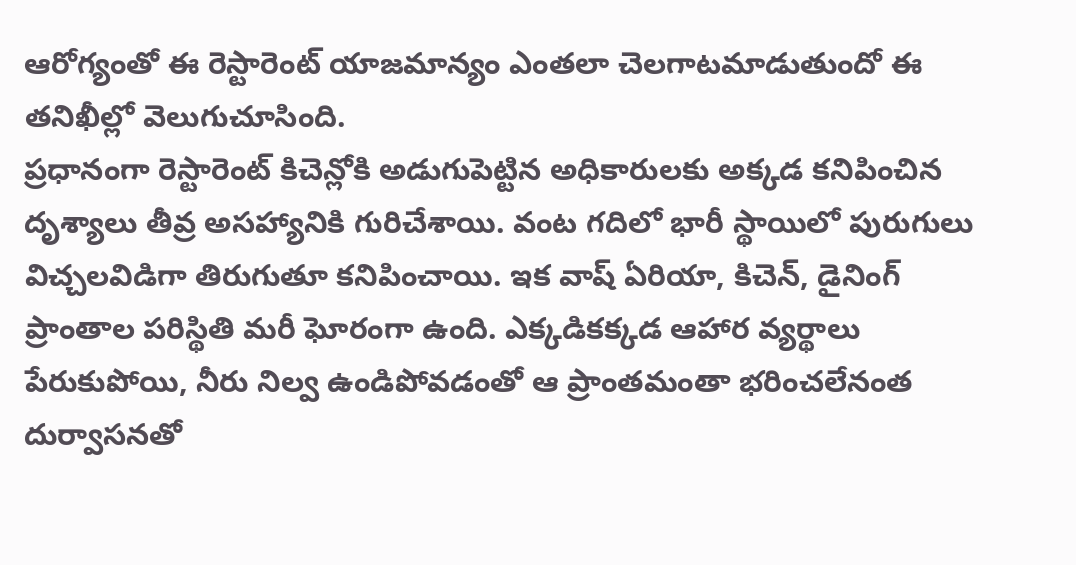ఆరోగ్యంతో ఈ రెస్టారెంట్ యాజమాన్యం ఎంతలా చెలగాటమాడుతుందో ఈ తనిఖీల్లో వెలుగుచూసింది.
ప్రధానంగా రెస్టారెంట్ కిచెన్లోకి అడుగుపెట్టిన అధికారులకు అక్కడ కనిపించిన దృశ్యాలు తీవ్ర అసహ్యానికి గురిచేశాయి. వంట గదిలో భారీ స్థాయిలో పురుగులు విచ్చలవిడిగా తిరుగుతూ కనిపించాయి. ఇక వాష్ ఏరియా, కిచెన్, డైనింగ్ ప్రాంతాల పరిస్థితి మరీ ఘోరంగా ఉంది. ఎక్కడికక్కడ ఆహార వ్యర్థాలు పేరుకుపోయి, నీరు నిల్వ ఉండిపోవడంతో ఆ ప్రాంతమంతా భరించలేనంత దుర్వాసనతో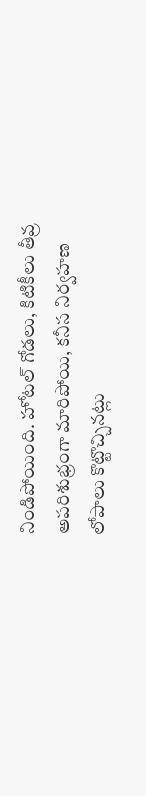నిండిపోయింది. హోటల్ గోడలు, కిటికీలు తీవ్ర అపరిశుభ్రంగా మారిపోయి, కనీస నిర్వహణ లోపాలు కొట్టొచ్చినట్లు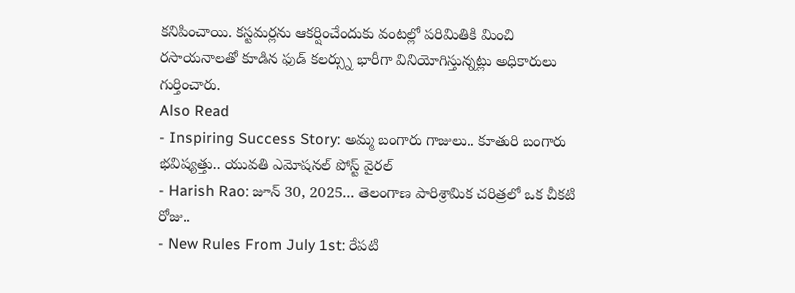కనిపించాయి. కస్టమర్లను ఆకర్షించేందుకు వంటల్లో పరిమితికి మించి రసాయనాలతో కూడిన ఫుడ్ కలర్స్ను భారీగా వినియోగిస్తున్నట్లు అధికారులు గుర్తించారు.
Also Read
- Inspiring Success Story: అమ్మ బంగారు గాజులు.. కూతురి బంగారు భవిష్యత్తు.. యువతి ఎమోషనల్ పోస్ట్ వైరల్
- Harish Rao: జూన్ 30, 2025... తెలంగాణ పారిశ్రామిక చరిత్రలో ఒక చీకటి రోజు..
- New Rules From July 1st: రేపటి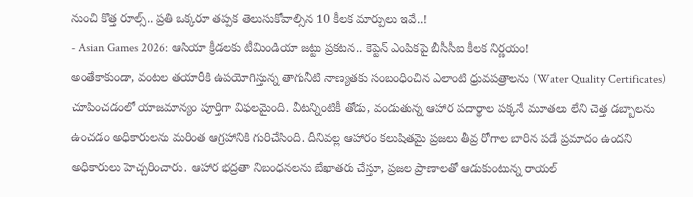నుంచి కొత్త రూల్స్.. ప్రతి ఒక్కరూ తప్పక తెలుసుకోవాల్సిన 10 కీలక మార్పులు ఇవే..!
- Asian Games 2026: ఆసియా క్రీడలకు టీమిండియా జట్టు ప్రకటన.. కెప్టెన్ ఎంపికపై బీసీసీఐ కీలక నిర్ణయం!
అంతేకాకుండా, వంటల తయారీకి ఉపయోగిస్తున్న తాగునీటి నాణ్యతకు సంబంధించిన ఎలాంటి ధ్రువపత్రాలను (Water Quality Certificates) చూపించడంలో యాజమాన్యం పూర్తిగా విఫలమైంది. వీటన్నింటికీ తోడు, వండుతున్న ఆహార పదార్థాల పక్కనే మూతలు లేని చెత్త డబ్బాలను ఉంచడం అధికారులను మరింత ఆగ్రహానికి గురిచేసింది. దీనివల్ల ఆహారం కలుషితమై ప్రజలు తీవ్ర రోగాల బారిన పడే ప్రమాదం ఉందని అధికారులు హెచ్చరించారు. ఆహార భద్రతా నిబంధనలను బేఖాతరు చేస్తూ, ప్రజల ప్రాణాలతో ఆడుకుంటున్న రాయల్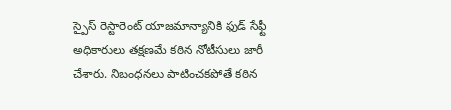స్పైస్ రెస్టారెంట్ యాజమాన్యానికి ఫుడ్ సేఫ్టీ అధికారులు తక్షణమే కఠిన నోటీసులు జారీ చేశారు. నిబంధనలు పాటించకపోతే కఠిన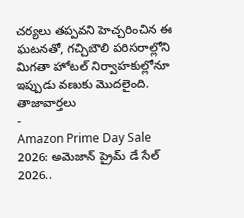చర్యలు తప్పవని హెచ్చరించిన ఈ ఘటనతో, గచ్చిబౌలి పరిసరాల్లోని మిగతా హోటల్ నిర్వాహకుల్లోనూ ఇప్పుడు వణుకు మొదలైంది.
తాజావార్తలు
-
Amazon Prime Day Sale 2026: అమెజాన్ ప్రైమ్ డే సేల్ 2026..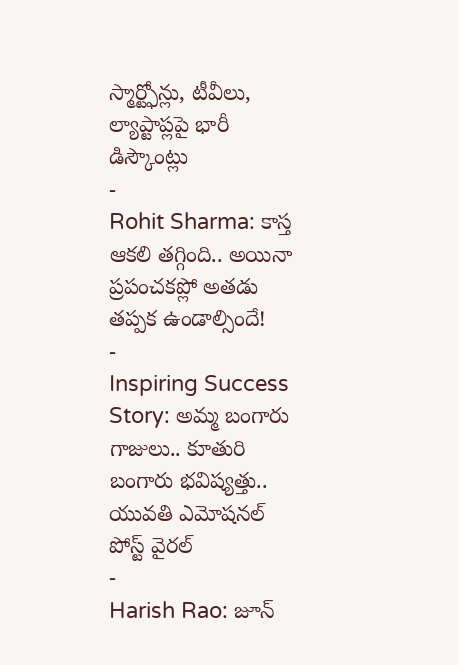స్మార్ట్ఫోన్లు, టీవీలు, ల్యాప్టాప్లపై భారీ డిస్కౌంట్లు
-
Rohit Sharma: కాస్త ఆకలి తగ్గింది.. అయినా ప్రపంచకప్లో అతడు తప్పక ఉండాల్సిందే!
-
Inspiring Success Story: అమ్మ బంగారు గాజులు.. కూతురి బంగారు భవిష్యత్తు.. యువతి ఎమోషనల్ పోస్ట్ వైరల్
-
Harish Rao: జూన్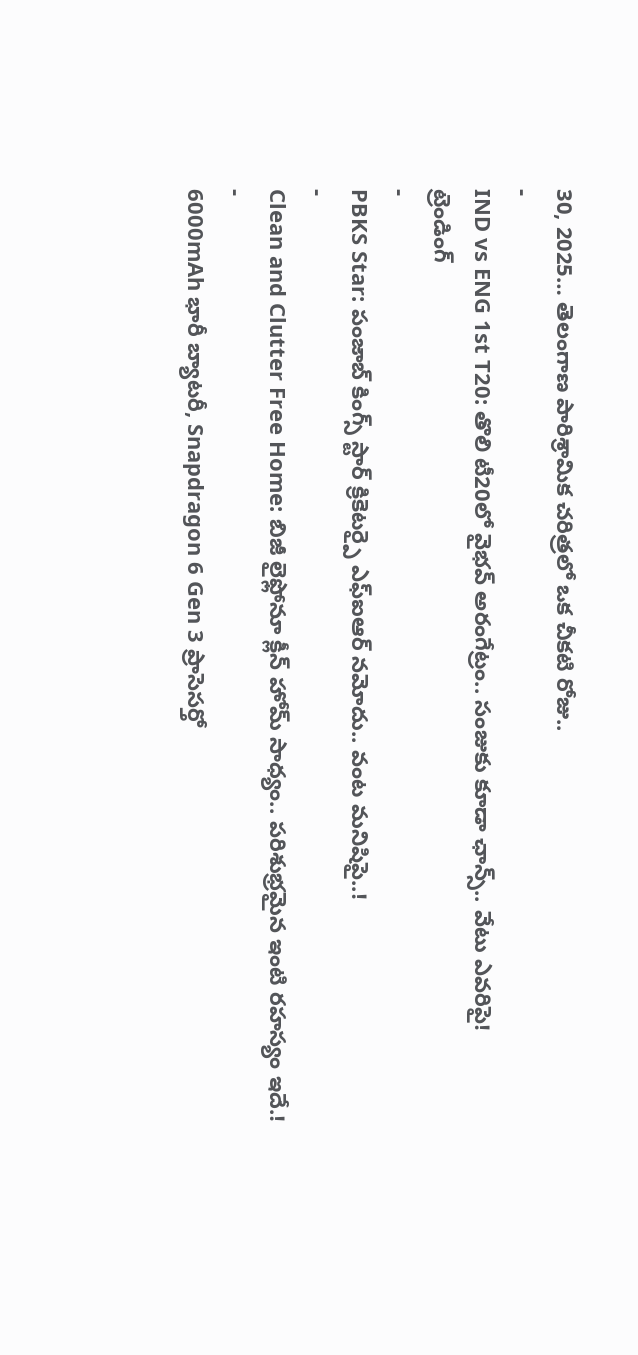30, 2025… తెలంగాణ పారిశ్రామిక చరిత్రలో ఒక చీకటి రోజు..
-
IND vs ENG 1st T20: తొలి టీ20లో వైభవ్ అరంగేట్రం.. సంజుకు కూడా ఛాన్స్.. వేటు ఎవరిపై!
ట్రెండింగ్
-
PBKS Star: పంజాబ్ కింగ్స్ స్టార్ క్రికెటర్పై ఎఫ్ఐఆర్ నమోదు.. వంట మనిషిపై..!
-
Clean and Clutter Free Home: బిజీ లైఫ్లోనూ క్లీన్ హోమ్ సాధ్యం.. పరిశుభ్రమైన ఇంటి రహస్యం ఇదే.!
-
6000mAh భారీ బ్యాటరీ, Snapdragon 6 Gen 3 ప్రాసెసర్తో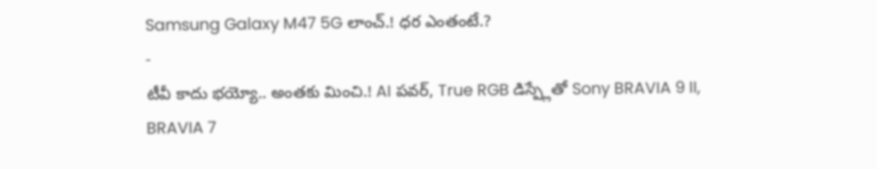Samsung Galaxy M47 5G లాంచ్.! ధర ఎంతంటే.?
-
టీవీ కాదు భయ్యో.. అంతకు మించి.! AI పవర్, True RGB డిస్ప్లేతో Sony BRAVIA 9 II, BRAVIA 7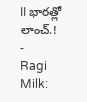II భారత్లో లాంచ్.!
-
Ragi Milk: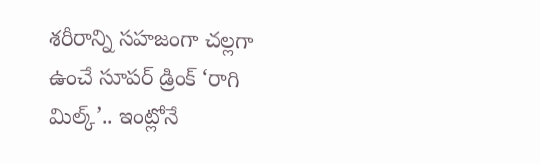శరీరాన్ని సహజంగా చల్లగా ఉంచే సూపర్ డ్రింక్ ‘రాగి మిల్క్’.. ఇంట్లోనే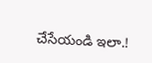చేసేయండి ఇలా.!